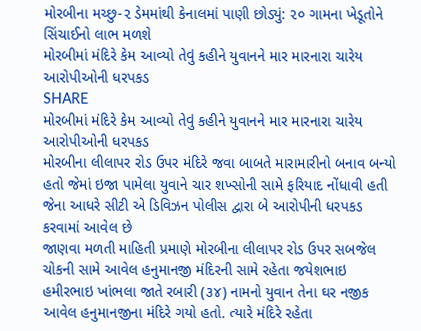મોરબીના મચ્છુ-૨ ડેમમાંથી કેનાલમાં પાણી છોડ્યું: ૨૦ ગામના ખેડૂતોને સિંચાઈનો લાભ મળશે
મોરબીમાં મંદિરે કેમ આવ્યો તેવું કહીને યુવાનને માર મારનારા ચારેય આરોપીઓની ધરપકડ
SHARE
મોરબીમાં મંદિરે કેમ આવ્યો તેવું કહીને યુવાનને માર મારનારા ચારેય આરોપીઓની ધરપકડ
મોરબીના લીલાપર રોડ ઉપર મંદિરે જવા બાબતે મારામારીનો બનાવ બન્યો હતો જેમાં ઇજા પામેલા યુવાને ચાર શખ્સોની સામે ફરિયાદ નોંધાવી હતી જેના આધરે સીટી એ ડિવિઝન પોલીસ દ્વારા બે આરોપીની ધરપકડ કરવામાં આવેલ છે
જાણવા મળતી માહિતી પ્રમાણે મોરબીના લીલાપર રોડ ઉપર સબજેલ ચોકની સામે આવેલ હનુમાનજી મંદિરની સામે રહેતા જયેશભાઇ હમીરભાઇ ખાંભલા જાતે રબારી (૩૪) નામનો યુવાન તેના ઘર નજીક આવેલ હનુમાનજીના મંદિરે ગયો હતો. ત્યારે મંદિરે રહેતા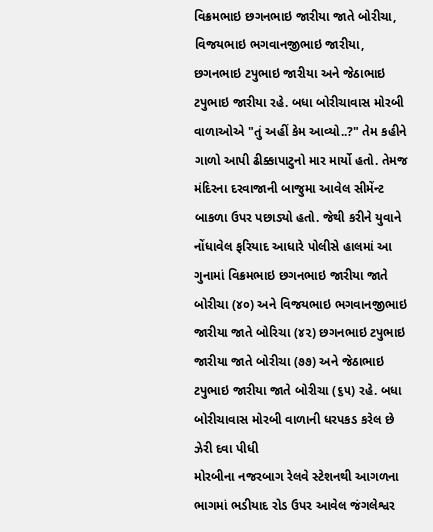વિક્રમભાઇ છગનભાઇ જારીયા જાતે બોરીચા, વિજયભાઇ ભગવાનજીભાઇ જારીયા, છગનભાઇ ટપુભાઇ જારીયા અને જેઠાભાઇ ટપુભાઇ જારીયા રહે. બધા બોરીચાવાસ મોરબી વાળાઓએ "તું અહીં કેમ આવ્યો..?" તેમ કહીને ગાળો આપી ઢીક્કાપાટુનો માર માર્યો હતો. તેમજ મંદિરના દરવાજાની બાજુમા આવેલ સીમેંન્ટ બાકળા ઉપર પછાડ્યો હતો. જેથી કરીને યુવાને નોંધાવેલ ફરિયાદ આધારે પોલીસે હાલમાં આ ગુનામાં વિક્રમભાઇ છગનભાઇ જારીયા જાતે બોરીચા (૪૦) અને વિજયભાઇ ભગવાનજીભાઇ જારીયા જાતે બોરિચા (૪૨) છગનભાઇ ટપુભાઇ જારીયા જાતે બોરીચા (૭૭) અને જેઠાભાઇ ટપુભાઇ જારીયા જાતે બોરીચા (૬૫) રહે. બધા બોરીચાવાસ મોરબી વાળાની ધરપકડ કરેલ છે
ઝેરી દવા પીધી
મોરબીના નજરબાગ રેલવે સ્ટેશનથી આગળના ભાગમાં ભડીયાદ રોડ ઉપર આવેલ જંગલેશ્વર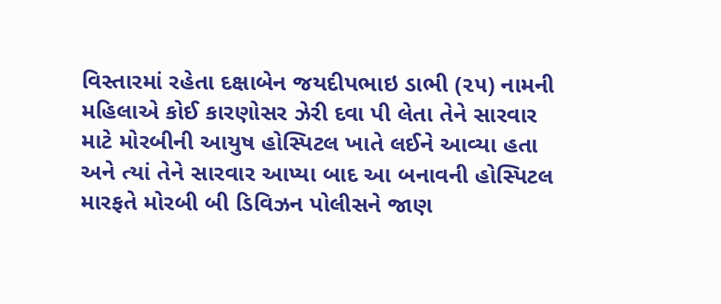વિસ્તારમાં રહેતા દક્ષાબેન જયદીપભાઇ ડાભી (૨૫) નામની મહિલાએ કોઈ કારણોસર ઝેરી દવા પી લેતા તેને સારવાર માટે મોરબીની આયુષ હોસ્પિટલ ખાતે લઈને આવ્યા હતા અને ત્યાં તેને સારવાર આપ્યા બાદ આ બનાવની હોસ્પિટલ મારફતે મોરબી બી ડિવિઝન પોલીસને જાણ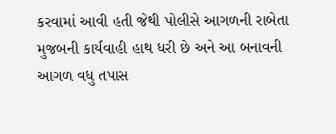કરવામાં આવી હતી જેથી પોલીસે આગળની રાબેતા મુજબની કાર્યવાહી હાથ ધરી છે અને આ બનાવની આગળ વધુ તપાસ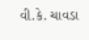વી.કે. ચાવડા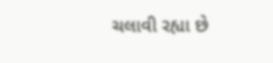ચલાવી રહ્યા છે